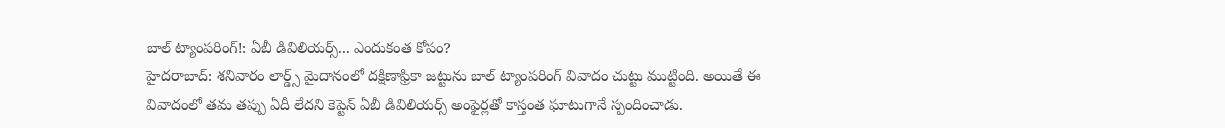బాల్ ట్యాంపరింగ్!: ఏబీ డివిలియర్స్... ఎందుకంత కోపం?
హైదరాబాద్: శనివారం లార్డ్స్ మైదానంలో దక్షిణాఫ్రికా జట్టును బాల్ ట్యాంపరింగ్ వివాదం చుట్టు ముట్టింది. అయితే ఈ వివాదంలో తమ తప్పు ఏదీ లేదని కెప్టెన్ ఏబీ డివిలియర్స్ అంఫైర్లతో కాస్తంత ఘాటుగానే స్పందించాడు.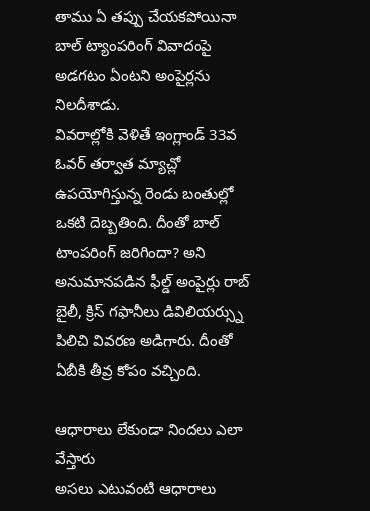తాము ఏ తప్పు చేయకపోయినా బాల్ ట్యాంపరింగ్ వివాదంపై అడగటం ఏంటని అంపైర్లను నిలదీశాడు.
వివరాల్లోకి వెళితే ఇంగ్లాండ్ 33వ ఓవర్ తర్వాత మ్యాచ్లో ఉపయోగిస్తున్న రెండు బంతుల్లో ఒకటి దెబ్బతింది. దీంతో బాల్ టాంపరింగ్ జరిగిందా? అని అనుమానపడిన ఫీల్డ్ అంపైర్లు రాబ్ బైలీ, క్రిస్ గఫానీలు డివిలియర్స్ను పిలిచి వివరణ అడిగారు. దీంతో ఏబీకి తీవ్ర కోపం వచ్చింది.

ఆధారాలు లేకుండా నిందలు ఎలా వేస్తారు
అసలు ఎటువంటి ఆధారాలు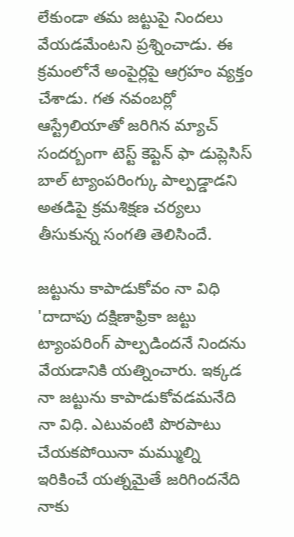లేకుండా తమ జట్టుపై నిందలు వేయడమేంటని ప్రశ్నించాడు. ఈ క్రమంలోనే అంపైర్లపై ఆగ్రహం వ్యక్తం చేశాడు. గత నవంబర్లో ఆస్ట్రేలియాతో జరిగిన మ్యాచ్ సందర్బంగా టెస్ట్ కెప్టెన్ ఫా డుప్లెసిస్ బాల్ ట్యాంపరింగ్కు పాల్పడ్డాడని అతడిపై క్రమశిక్షణ చర్యలు తీసుకున్న సంగతి తెలిసిందే.

జట్టును కాపాడుకోవం నా విధి
'దాదాపు దక్షిణాఫ్రికా జట్టు ట్యాంపరింగ్ పాల్పడిందనే నిందను వేయడానికి యత్నించారు. ఇక్కడ నా జట్టును కాపాడుకోవడమనేది నా విధి. ఎటువంటి పొరపాటు చేయకపోయినా మమ్ముల్ని ఇరికించే యత్నమైతే జరిగిందనేది నాకు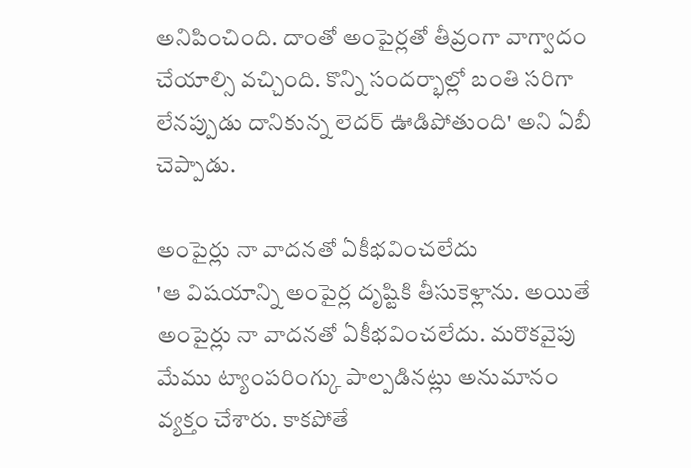అనిపించింది. దాంతో అంపైర్లతో తీవ్రంగా వాగ్వాదం చేయాల్సి వచ్చింది. కొన్ని సందర్భాల్లో బంతి సరిగా లేనప్పుడు దానికున్న లెదర్ ఊడిపోతుంది' అని ఏబీ చెప్పాడు.

అంపైర్లు నా వాదనతో ఏకీభవించలేదు
'ఆ విషయాన్ని అంపైర్ల దృష్టికి తీసుకెళ్లాను. అయితే అంపైర్లు నా వాదనతో ఏకీభవించలేదు. మరొకవైపు మేము ట్యాంపరింగ్కు పాల్పడినట్లు అనుమానం వ్యక్తం చేశారు. కాకపోతే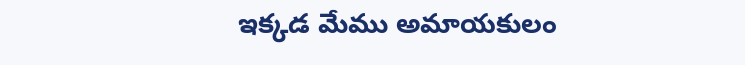ఇక్కడ మేము అమాయకులం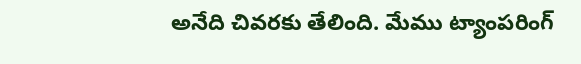అనేది చివరకు తేలింది. మేము ట్యాంపరింగ్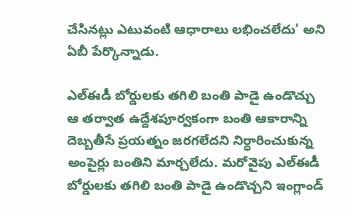చేసినట్లు ఎటువంటి ఆధారాలు లభించలేదు' అని ఏబీ పేర్కొన్నాడు.

ఎల్ఈడీ బోర్డులకు తగిలి బంతి పాడై ఉండొచ్చు
ఆ తర్వాత ఉద్దేశపూర్వకంగా బంతి ఆకారాన్ని దెబ్బతీసే ప్రయత్నం జరగలేదని నిర్ధారించుకున్న అంపైర్లు బంతిని మార్చలేదు. మరోవైపు ఎల్ఈడీ బోర్డులకు తగిలి బంతి పాడై ఉండొచ్చని ఇంగ్లాండ్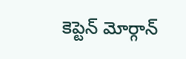కెప్టెన్ మోర్గాన్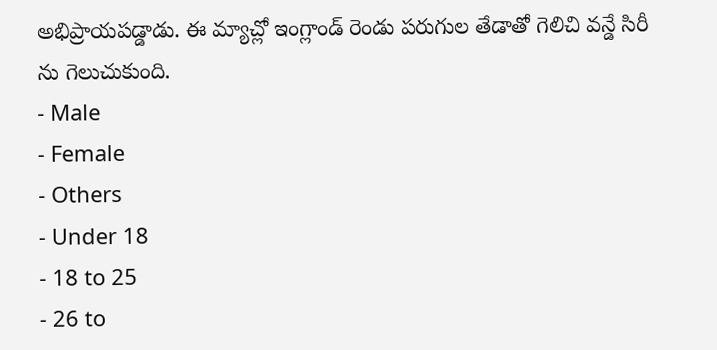అభిప్రాయపడ్డాడు. ఈ మ్యాచ్లో ఇంగ్లాండ్ రెండు పరుగుల తేడాతో గెలిచి వన్డే సిరీ ను గెలుచుకుంది.
- Male
- Female
- Others
- Under 18
- 18 to 25
- 26 to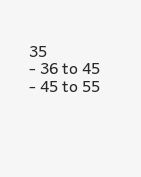35
- 36 to 45
- 45 to 55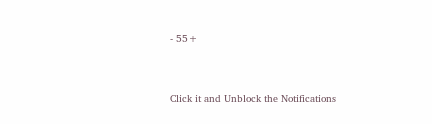- 55+


Click it and Unblock the Notifications